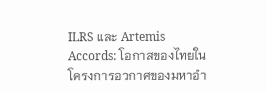ILRS และ Artemis Accords: โอกาสของไทยในโครงการอวกาศของมหาอำ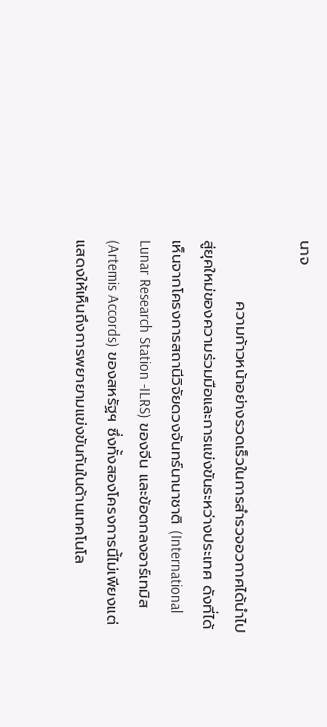นาจ

           ความก้าวหน้าอย่างรวดเร็วในการสำรวจอวกาศได้นำไปสู่ยุคใหม่ของความร่วมมือและการแข่งขันระหว่างประเทศ ดังที่ได้เห็นจากโครงการสถานีวิจัยดวงจันทร์นานาชาติ (International Lunar Research Station -ILRS) ของจีน และข้อตกลงอาร์เทมิส (Artemis Accords) ของสหรัฐฯ ซึ่งทั้งสองโครงการนี้ไม่เพียงแต่แสดงให้เห็นถึงการพยายามแข่งขันกันในด้านเทคโนโล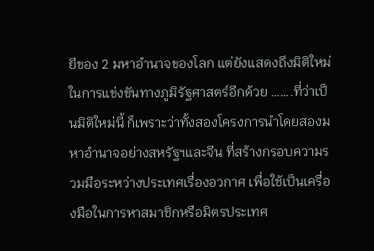ยีของ 2 มหาอำนาจของโลก แต่ยังแสดงถึงมิติใหม่ในการแข่งขันทางภูมิรัฐศาสตร์อีกด้วย …….ที่ว่าเป็นมิติใหม่นี้ ก็เพราะว่าทั้งสองโครงการนำโดยสองมหาอำนาจอย่างสหรัฐฯและจีน ที่สร้างกรอบความรวมมือระหว่างประเทศเรื่องอวกาศ เพื่อใช้เป็นเครื่องมือในการหาสมาชิกหรือมิตรประเทศ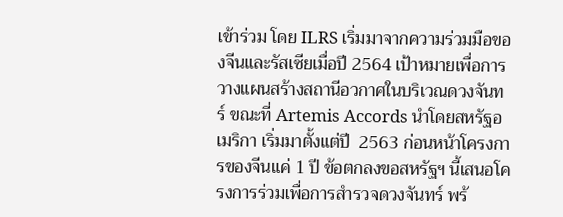เข้าร่วม โดย ILRS เริ่มมาจากความร่วมมือของจีนและรัสเซียเมื่อปี 2564 เป้าหมายเพื่อการวางแผนสร้างสถานีอวกาศในบริเวณดวงจันทร์ ขณะที่ Artemis Accords นำโดยสหรัฐอเมริกา เริ่มมาตั้งแต่ปี  2563 ก่อนหน้าโครงการของจีนแค่ 1 ปี ข้อตกลงขอสหรัฐฯ นี้เสนอโครงการร่วมเพื่อการสำรวจดวงจันทร์ พร้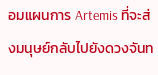อมแผนการ Artemis ที่จะส่งมนุษย์กลับไปยังดวงจันท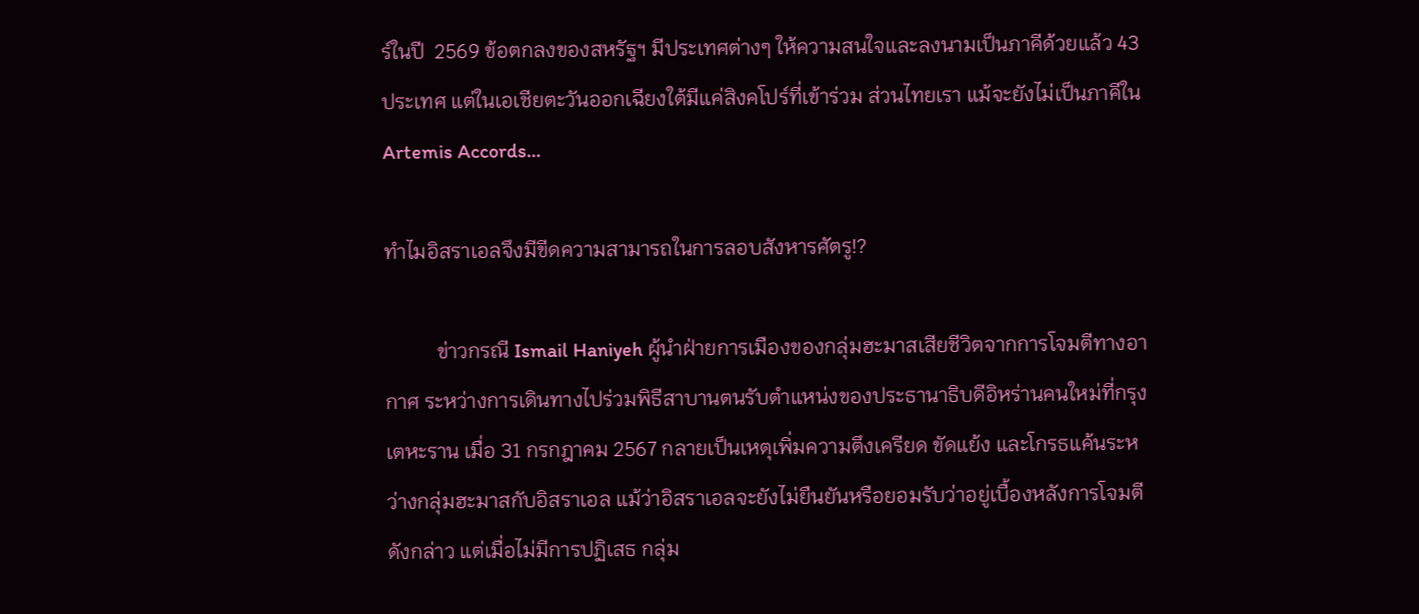ร์ในปี  2569 ข้อตกลงของสหรัฐฯ มีประเทศต่างๆ ให้ความสนใจและลงนามเป็นภาคีด้วยแล้ว 43 ประเทศ แต่ในเอเชียตะวันออกเฉียงใต้มีแค่สิงคโปร์ที่เข้าร่วม ส่วนไทยเรา แม้จะยังไม่เป็นภาคีใน Artemis Accords…

ทำไมอิสราเอลจึงมีขีดความสามารถในการลอบสังหารศัตรู!?

          ข่าวกรณี Ismail Haniyeh ผู้นำฝ่ายการเมืองของกลุ่มฮะมาสเสียชีวิตจากการโจมตีทางอากาศ ระหว่างการเดินทางไปร่วมพิธีสาบานตนรับตำแหน่งของประธานาธิบดีอิหร่านคนใหม่ที่กรุงเตหะราน เมื่อ 31 กรกฎาคม 2567 กลายเป็นเหตุเพิ่มความตึงเครียด ขัดแย้ง และโกรธแค้นระหว่างกลุ่มฮะมาสกับอิสราเอล แม้ว่าอิสราเอลจะยังไม่ยืนยันหรือยอมรับว่าอยู่เบื้องหลังการโจมตีดังกล่าว แต่เมื่อไม่มีการปฏิเสธ กลุ่ม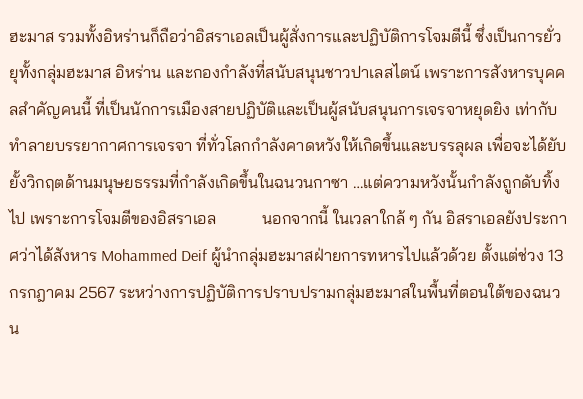ฮะมาส รวมทั้งอิหร่านก็ถือว่าอิสราเอลเป็นผู้สั่งการและปฏิบัติการโจมตีนี้ ซึ่งเป็นการยั่วยุทั้งกลุ่มฮะมาส อิหร่าน และกองกำลังที่สนับสนุนชาวปาเลสไตน์ เพราะการสังหารบุคคลสำคัญคนนี้ ที่เป็นนักการเมืองสายปฏิบัติและเป็นผู้สนับสนุนการเจรจาหยุดยิง เท่ากับทำลายบรรยากาศการเจรจา ที่ทั่วโลกกำลังคาดหวังให้เกิดขึ้นและบรรลุผล เพื่อจะได้ยับยั้งวิกฤตด้านมนุษยธรรมที่กำลังเกิดขึ้นในฉนวนกาซา …แต่ความหวังนั้นกำลังถูกดับทิ้งไป เพราะการโจมตีของอิสราเอล           นอกจากนี้ ในเวลาใกล้ ๆ กัน อิสราเอลยังประกาศว่าได้สังหาร Mohammed Deif ผู้นำกลุ่มฮะมาสฝ่ายการทหารไปแล้วด้วย ตั้งแต่ช่วง 13 กรกฎาคม 2567 ระหว่างการปฏิบัติการปราบปรามกลุ่มฮะมาสในพื้นที่ตอนใต้ของฉนวน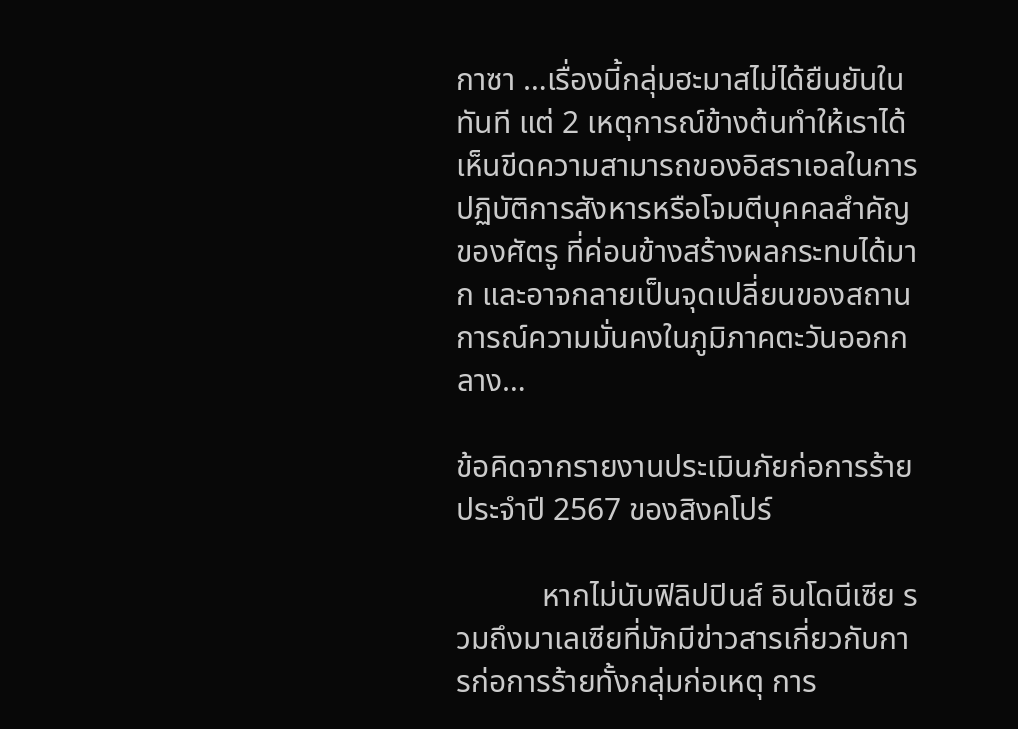กาซา …เรื่องนี้กลุ่มฮะมาสไม่ได้ยืนยันในทันที แต่ 2 เหตุการณ์ข้างต้นทำให้เราได้เห็นขีดความสามารถของอิสราเอลในการปฏิบัติการสังหารหรือโจมตีบุคคลสำคัญของศัตรู ที่ค่อนข้างสร้างผลกระทบได้มาก และอาจกลายเป็นจุดเปลี่ยนของสถานการณ์ความมั่นคงในภูมิภาคตะวันออกกลาง…

ข้อคิดจากรายงานประเมินภัยก่อการร้ายประจำปี 2567 ของสิงคโปร์

           หากไม่นับฟิลิปปินส์ อินโดนีเซีย รวมถึงมาเลเซียที่มักมีข่าวสารเกี่ยวกับการก่อการร้ายทั้งกลุ่มก่อเหตุ การ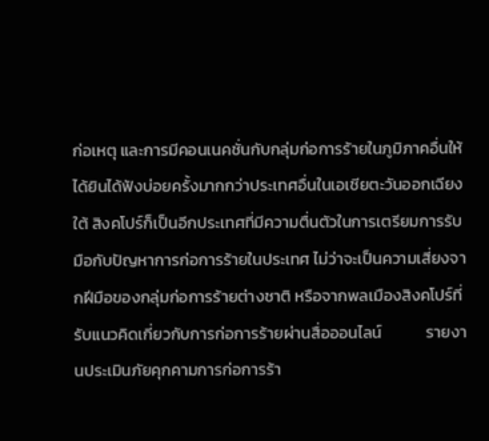ก่อเหตุ และการมีคอนเนคชั่นกับกลุ่มก่อการร้ายในภูมิภาคอื่นให้ได้ยินได้ฟังบ่อยครั้งมากกว่าประเทศอื่นในเอเชียตะวันออกเฉียงใต้ สิงคโปร์ก็เป็นอีกประเทศที่มีความตื่นตัวในการเตรียมการรับมือกับปัญหาการก่อการร้ายในประเทศ ไม่ว่าจะเป็นความเสี่ยงจากฝีมือของกลุ่มก่อการร้ายต่างชาติ หรือจากพลเมืองสิงคโปร์ที่รับแนวคิดเกี่ยวกับการก่อการร้ายผ่านสื่อออนไลน์            รายงานประเมินภัยคุกคามการก่อการร้า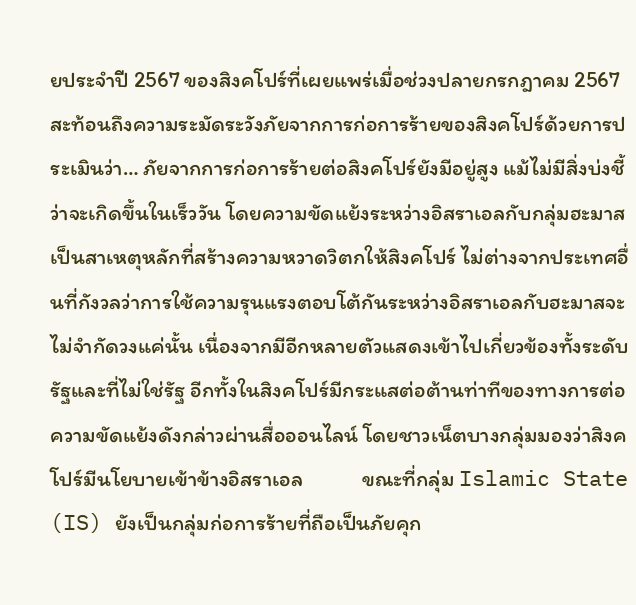ยประจำปี 2567 ของสิงคโปร์ที่เผยแพร่เมื่อช่วงปลายกรกฎาคม 2567 สะท้อนถึงความระมัดระวังภัยจากการก่อการร้ายของสิงคโปร์ด้วยการประเมินว่า… ภัยจากการก่อการร้ายต่อสิงคโปร์ยังมีอยู่สูง แม้ไม่มีสิ่งบ่งชี้ว่าจะเกิดขึ้นในเร็ววัน โดยความขัดแย้งระหว่างอิสราเอลกับกลุ่มฮะมาสเป็นสาเหตุหลักที่สร้างความหวาดวิตกให้สิงคโปร์ ไม่ต่างจากประเทศอื่นที่กังวลว่าการใช้ความรุนแรงตอบโต้กันระหว่างอิสราเอลกับฮะมาสจะไม่จำกัดวงแค่นั้น เนื่องจากมีอีกหลายตัวแสดงเข้าไปเกี่ยวข้องทั้งระดับรัฐและที่ไม่ใช่รัฐ อีกทั้งในสิงคโปร์มีกระแสต่อต้านท่าทีของทางการต่อความขัดแย้งดังกล่าวผ่านสื่อออนไลน์ โดยชาวเน็ตบางกลุ่มมองว่าสิงคโปร์มีนโยบายเข้าข้างอิสราเอล            ขณะที่กลุ่ม Islamic State (IS) ยังเป็นกลุ่มก่อการร้ายที่ถือเป็นภัยคุก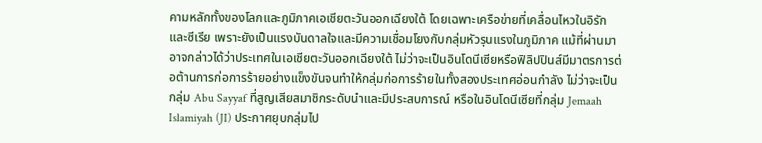คามหลักทั้งของโลกและภูมิภาคเอเชียตะวันออกเฉียงใต้ โดยเฉพาะเครือข่ายที่เคลื่อนไหวในอิรักและซีเรีย เพราะยังเป็นแรงบันดาลใจและมีความเชื่อมโยงกับกลุ่มหัวรุนแรงในภูมิภาค แม้ที่ผ่านมาอาจกล่าวได้ว่าประเทศในเอเชียตะวันออกเฉียงใต้ ไม่ว่าจะเป็นอินโดนีเซียหรือฟิลิปปินส์มีมาตรการต่อต้านการก่อการร้ายอย่างแข็งขันจนทำให้กลุ่มก่อการร้ายในทั้งสองประเทศอ่อนกำลัง ไม่ว่าจะเป็นกลุ่ม Abu Sayyaf ที่สูญเสียสมาชิกระดับนำและมีประสบการณ์ หรือในอินโดนีเซียที่กลุ่ม Jemaah Islamiyah (JI) ประกาศยุบกลุ่มไป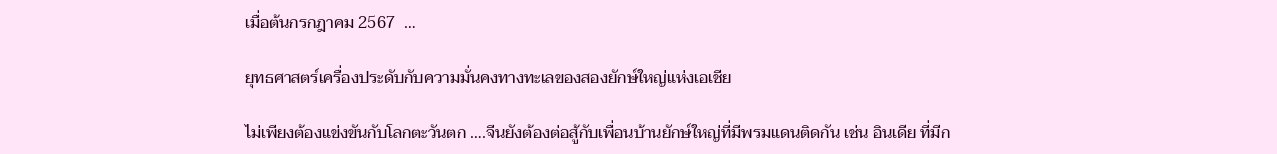เมื่อต้นกรกฎาคม 2567  …

ยุทธศาสตร์เครื่องประดับกับความมั่นคงทางทะเลของสองยักษ์ใหญ่แห่งเอเชีย

ไม่เพียงต้องแข่งขันกับโลกตะวันตก ….จีนยังต้องต่อสู้กับเพื่อนบ้านยักษ์ใหญ่ที่มีพรมแดนติดกัน เช่น อินเดีย ที่มีก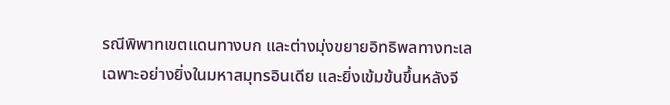รณีพิพาทเขตแดนทางบก และต่างมุ่งขยายอิทธิพลทางทะเล เฉพาะอย่างยิ่งในมหาสมุทรอินเดีย และยิ่งเข้มข้นขึ้นหลังจี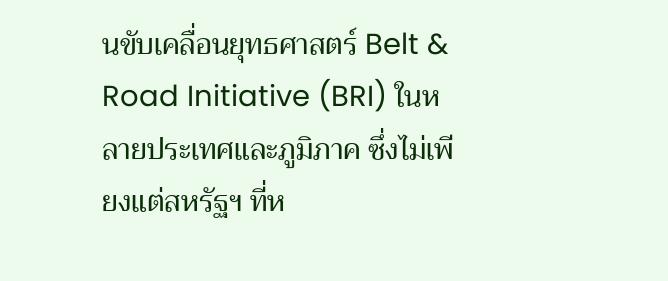นขับเคลื่อนยุทธศาสตร์ Belt & Road Initiative (BRI) ในหลายประเทศและภูมิภาค ซึ่งไม่เพียงแต่สหรัฐฯ ที่ห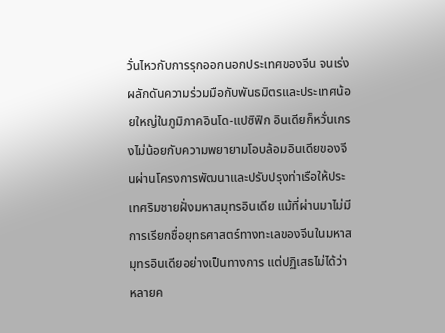วั่นไหวกับการรุกออกนอกประเทศของจีน จนเร่งผลักดันความร่วมมือกับพันธมิตรและประเทศน้อยใหญ่ในภูมิภาคอินโด-แปซิฟิก อินเดียก็หวั่นเกรงไม่น้อยกับความพยายามโอบล้อมอินเดียของจีนผ่านโครงการพัฒนาและปรับปรุงท่าเรือให้ประเทศริมชายฝั่งมหาสมุทรอินเดีย แม้ที่ผ่านมาไม่มีการเรียกชื่อยุทธศาสตร์ทางทะเลของจีนในมหาสมุทรอินเดียอย่างเป็นทางการ แต่ปฏิเสธไม่ได้ว่าหลายค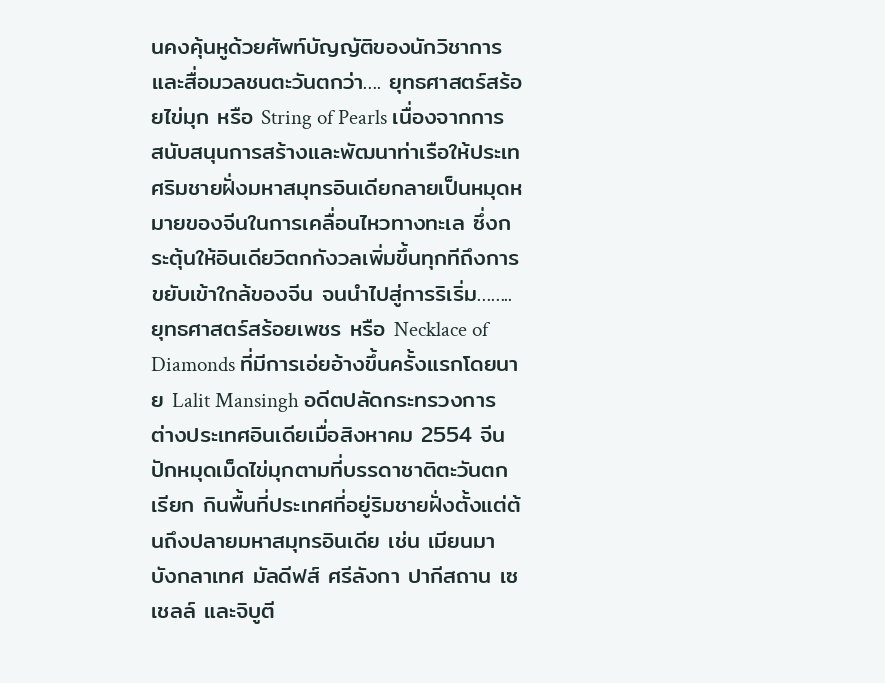นคงคุ้นหูด้วยศัพท์บัญญัติของนักวิชาการและสื่อมวลชนตะวันตกว่า…. ยุทธศาสตร์สร้อยไข่มุก หรือ String of Pearls เนื่องจากการสนับสนุนการสร้างและพัฒนาท่าเรือให้ประเทศริมชายฝั่งมหาสมุทรอินเดียกลายเป็นหมุดหมายของจีนในการเคลื่อนไหวทางทะเล ซึ่งกระตุ้นให้อินเดียวิตกกังวลเพิ่มขึ้นทุกทีถึงการขยับเข้าใกล้ของจีน จนนำไปสู่การริเริ่ม……..ยุทธศาสตร์สร้อยเพชร หรือ Necklace of Diamonds ที่มีการเอ่ยอ้างขึ้นครั้งแรกโดยนาย Lalit Mansingh อดีตปลัดกระทรวงการต่างประเทศอินเดียเมื่อสิงหาคม 2554 จีนปักหมุดเม็ดไข่มุกตามที่บรรดาชาติตะวันตกเรียก กินพื้นที่ประเทศที่อยู่ริมชายฝั่งตั้งแต่ต้นถึงปลายมหาสมุทรอินเดีย เช่น เมียนมา บังกลาเทศ มัลดีฟส์ ศรีลังกา ปากีสถาน เซเชลล์ และจิบูตี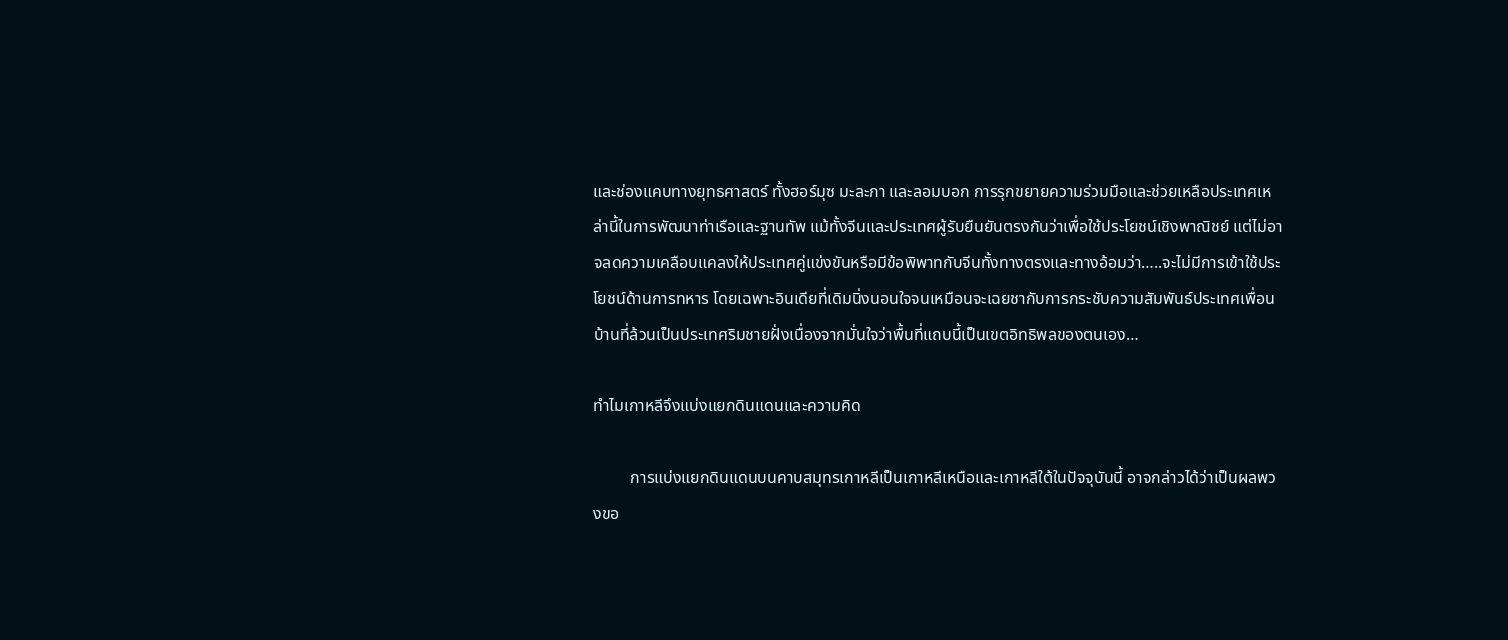และช่องแคบทางยุทธศาสตร์ ทั้งฮอร์มุซ มะละกา และลอมบอก การรุกขยายความร่วมมือและช่วยเหลือประเทศเหล่านี้ในการพัฒนาท่าเรือและฐานทัพ แม้ทั้งจีนและประเทศผู้รับยืนยันตรงกันว่าเพื่อใช้ประโยชน์เชิงพาณิชย์ แต่ไม่อาจลดความเคลือบแคลงให้ประเทศคู่แข่งขันหรือมีข้อพิพาทกับจีนทั้งทางตรงและทางอ้อมว่า…..จะไม่มีการเข้าใช้ประโยชน์ด้านการทหาร โดยเฉพาะอินเดียที่เดิมนิ่งนอนใจจนเหมือนจะเฉยชากับการกระชับความสัมพันธ์ประเทศเพื่อนบ้านที่ล้วนเป็นประเทศริมชายฝั่งเนื่องจากมั่นใจว่าพื้นที่แถบนี้เป็นเขตอิทธิพลของตนเอง…

ทำไมเกาหลีจึงแบ่งแยกดินแดนและความคิด

         การแบ่งแยกดินแดนบนคาบสมุทรเกาหลีเป็นเกาหลีเหนือและเกาหลีใต้ในปัจจุบันนี้ อาจกล่าวได้ว่าเป็นผลพวงขอ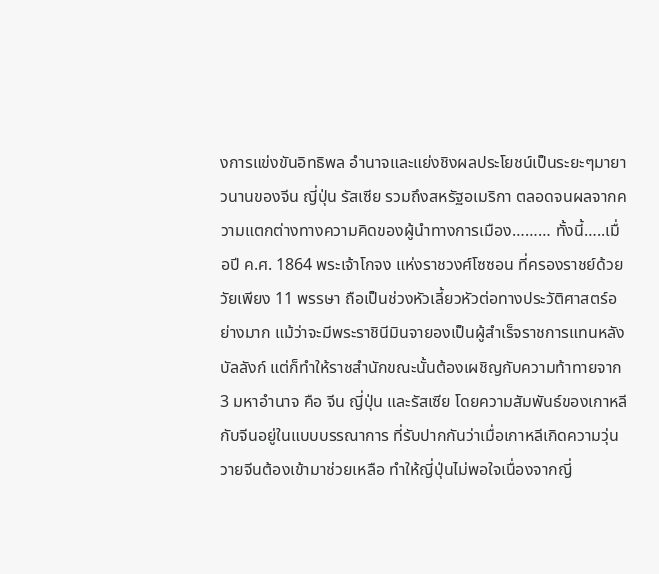งการแข่งขันอิทธิพล อำนาจและแย่งชิงผลประโยชน์เป็นระยะๆมายาวนานของจีน ญี่ปุ่น รัสเซีย รวมถึงสหรัฐอเมริกา ตลอดจนผลจากความแตกต่างทางความคิดของผู้นำทางการเมือง……… ทั้งนี้…..เมื่อปี ค.ศ. 1864 พระเจ้าโกจง แห่งราชวงศ์โซซอน ที่ครองราชย์ด้วยวัยเพียง 11 พรรษา ถือเป็นช่วงหัวเลี้ยวหัวต่อทางประวัติศาสตร์อย่างมาก แม้ว่าจะมีพระราชินีมินจายองเป็นผู้สำเร็จราชการแทนหลังบัลลังก์ แต่ก็ทำให้ราชสำนักขณะนั้นต้องเผชิญกับความท้าทายจาก 3 มหาอำนาจ คือ จีน ญี่ปุ่น และรัสเซีย โดยความสัมพันธ์ของเกาหลีกับจีนอยู่ในแบบบรรณาการ ที่รับปากกันว่าเมื่อเกาหลีเกิดความวุ่นวายจีนต้องเข้ามาช่วยเหลือ ทำให้ญี่ปุ่นไม่พอใจเนื่องจากญี่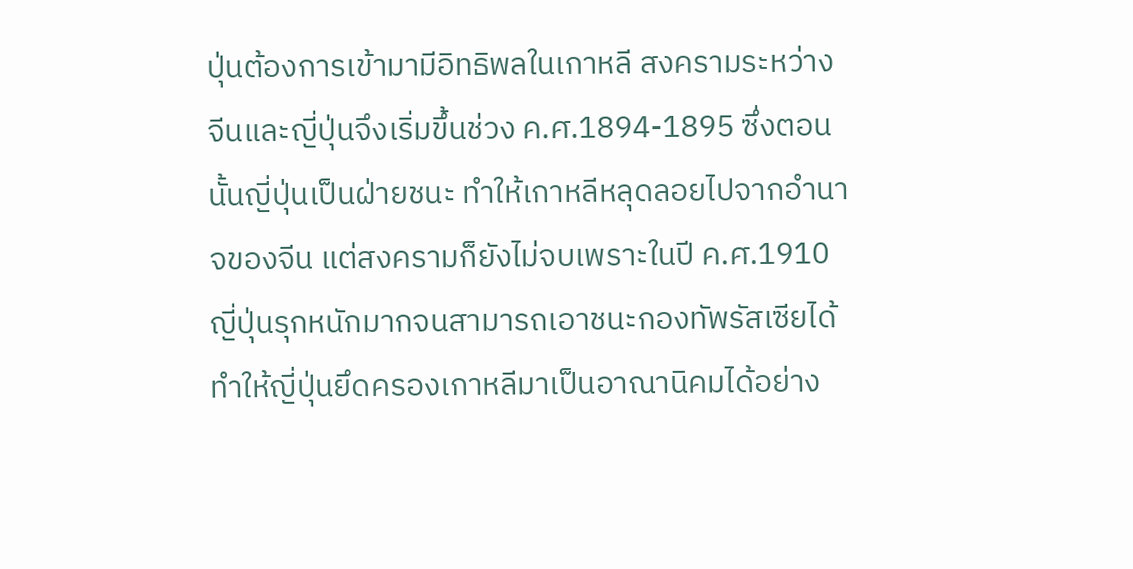ปุ่นต้องการเข้ามามีอิทธิพลในเกาหลี สงครามระหว่างจีนและญี่ปุ่นจึงเริ่มขึ้นช่วง ค.ศ.1894-1895 ซึ่งตอนนั้นญี่ปุ่นเป็นฝ่ายชนะ ทำให้เกาหลีหลุดลอยไปจากอำนาจของจีน แต่สงครามก็ยังไม่จบเพราะในปี ค.ศ.1910 ญี่ปุ่นรุกหนักมากจนสามารถเอาชนะกองทัพรัสเซียได้ ทำให้ญี่ปุ่นยึดครองเกาหลีมาเป็นอาณานิคมได้อย่าง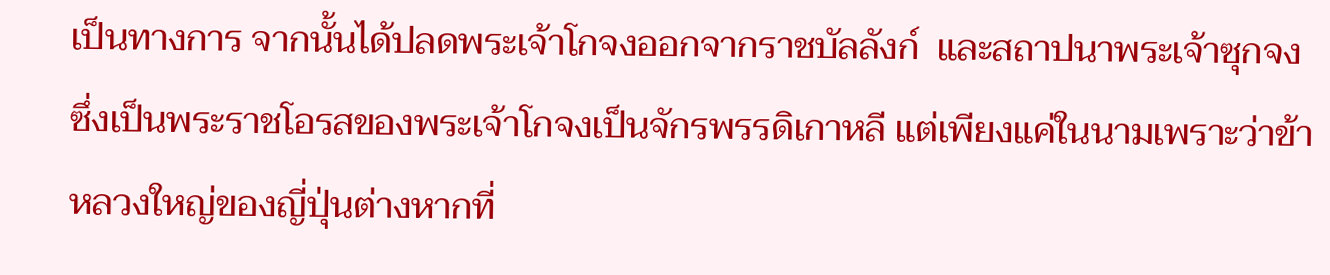เป็นทางการ จากนั้นได้ปลดพระเจ้าโกจงออกจากราชบัลลังก์  และสถาปนาพระเจ้าซุกจงซึ่งเป็นพระราชโอรสของพระเจ้าโกจงเป็นจักรพรรดิเกาหลี แต่เพียงแค่ในนามเพราะว่าข้าหลวงใหญ่ของญี่ปุ่นต่างหากที่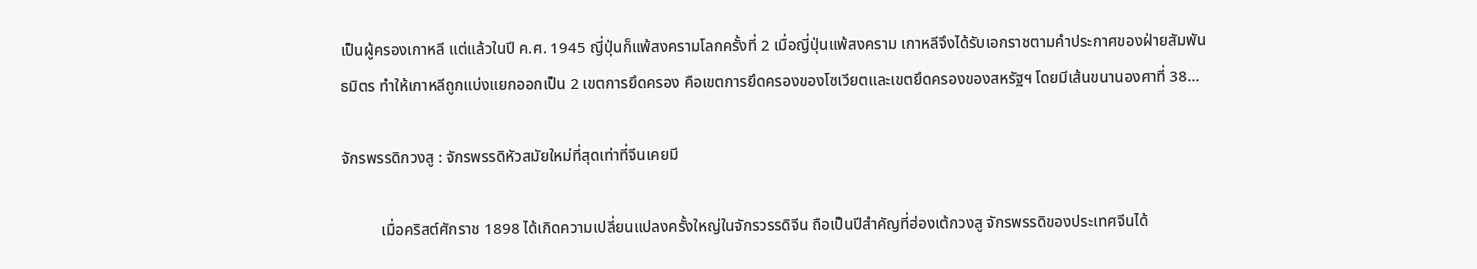เป็นผู้ครองเกาหลี แต่แล้วในปี ค.ศ. 1945 ญี่ปุ่นก็แพ้สงครามโลกครั้งที่ 2 เมื่อญี่ปุ่นแพ้สงคราม เกาหลีจึงได้รับเอกราชตามคำประกาศของฝ่ายสัมพันธมิตร ทำให้เกาหลีถูกแบ่งแยกออกเป็น 2 เขตการยึดครอง คือเขตการยึดครองของโซเวียตและเขตยึดครองของสหรัฐฯ โดยมีเส้นขนานองศาที่ 38…

จักรพรรดิกวงสู : จักรพรรดิหัวสมัยใหม่ที่สุดเท่าที่จีนเคยมี

          เมื่อคริสต์ศักราช 1898 ได้เกิดความเปลี่ยนแปลงครั้งใหญ่ในจักรวรรดิจีน ถือเป็นปีสำคัญที่ฮ่องเต้กวงสู จักรพรรดิของประเทศจีนได้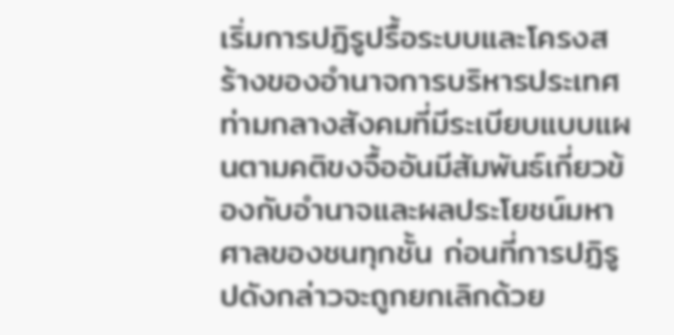เริ่มการปฏิรูปรื้อระบบและโครงสร้างของอำนาจการบริหารประเทศ ท่ามกลางสังคมที่มีระเบียบแบบแผนตามคติขงจื้ออันมีสัมพันธ์เกี่ยวข้องกับอำนาจและผลประโยชน์มหาศาลของชนทุกชั้น ก่อนที่การปฏิรูปดังกล่าวจะถูกยกเลิกด้วย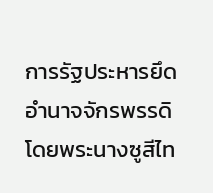การรัฐประหารยึดอำนาจจักรพรรดิโดยพระนางซูสีไท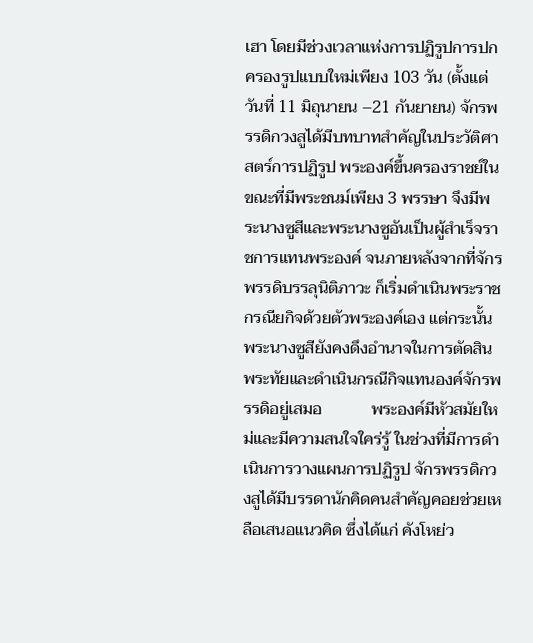เฮา โดยมีช่วงเวลาแห่งการปฏิรูปการปกครองรูปแบบใหม่เพียง 103 วัน (ตั้งแต่วันที่ 11 มิถุนายน –21 กันยายน) จักรพรรดิกวงสูได้มีบทบาทสำคัญในประวัติศาสตร์การปฏิรูป พระองค์ขึ้นครองราชย์ในขณะที่มีพระชนม์เพียง 3 พรรษา จึงมีพระนางซูสีและพระนางซูอันเป็นผู้สำเร็จราชการแทนพระองค์ จนภายหลังจากที่จักรพรรดิบรรลุนิติภาวะ ก็เริ่มดำเนินพระราชกรณียกิจด้วยตัวพระองค์เอง แต่กระนั้นพระนางซูสียังคงดึงอำนาจในการตัดสินพระทัยและดำเนินกรณีกิจแทนองค์จักรพรรดิอยู่เสมอ            พระองค์มีหัวสมัยใหม่และมีความสนใจใคร่รู้ ในช่วงที่มีการดำเนินการวางแผนการปฏิรูป จักรพรรดิกวงสูได้มีบรรดานักคิดคนสำคัญคอยช่วยเหลือเสนอแนวคิด ซึ่งได้แก่ คังโหย่ว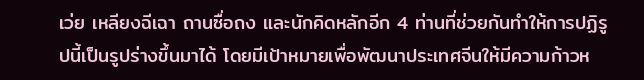เว่ย เหลียงฉีเฉา ถานซื่อถง และนักคิดหลักอีก 4 ท่านที่ช่วยกันทำให้การปฏิรูปนี้เป็นรูปร่างขึ้นมาได้ โดยมีเป้าหมายเพื่อพัฒนาประเทศจีนให้มีความก้าวห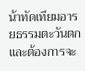น้าทัดเทียมอารยธรรมตะวันตกและต้องการจะ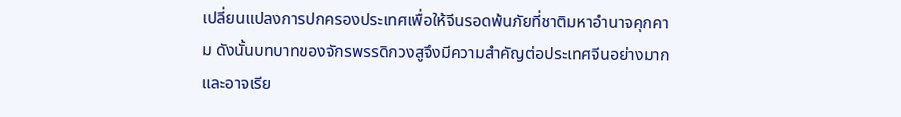เปลี่ยนแปลงการปกครองประเทศเพื่อให้จีนรอดพ้นภัยที่ชาติมหาอำนาจคุกคาม ดังนั้นบทบาทของจักรพรรดิกวงสูจึงมีความสำคัญต่อประเทศจีนอย่างมาก และอาจเรีย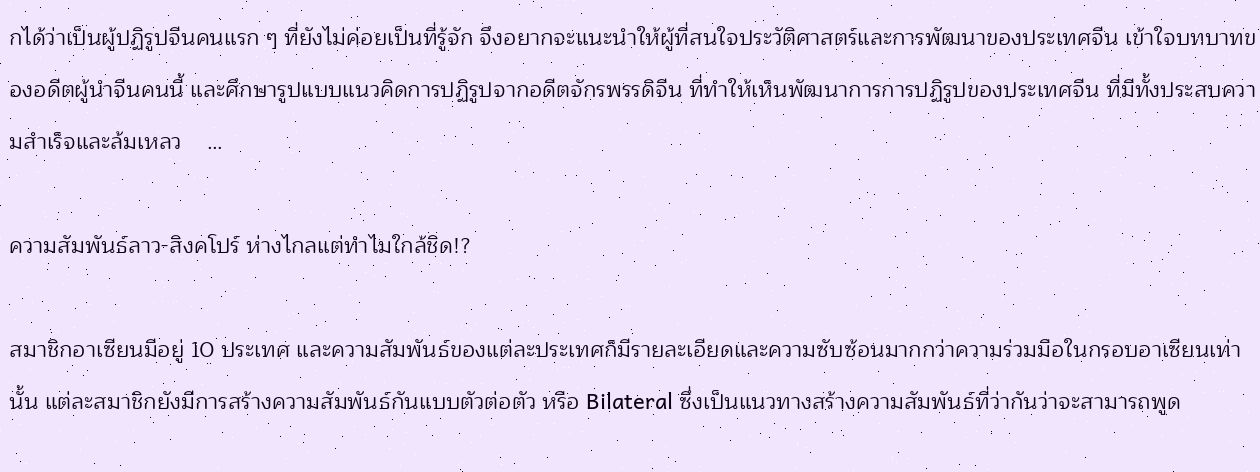กได้ว่าเป็นผู้ปฏิรูปจีนคนแรก ๆ ที่ยังไม่ค่อยเป็นที่รู้จัก จึงอยากจะแนะนำให้ผู้ที่สนใจประวัติศาสตร์และการพัฒนาของประเทศจีน เข้าใจบทบาทของอดีตผู้นำจีนคนนี้ และศึกษารูปแบบแนวคิดการปฏิรูปจากอดีตจักรพรรดิจีน ที่ทำให้เห็นพัฒนาการการปฏิรูปของประเทศจีน ที่มีทั้งประสบความสำเร็จและล้มเหลว    …

ความสัมพันธ์ลาว-สิงคโปร์ ห่างไกลแต่ทำไมใกล้ชิด!?

สมาชิกอาเซียนมีอยู่ 10 ประเทศ และความสัมพันธ์ของแต่ละประเทศก็มีรายละเอียดและความซับซ้อนมากกว่าความร่วมมือในกรอบอาเซียนเท่านั้น แต่ละสมาชิกยังมีการสร้างความสัมพันธ์กันแบบตัวต่อตัว หรือ Bilateral ซึ่งเป็นแนวทางสร้างความสัมพันธ์ที่ว่ากันว่าจะสามารถพูด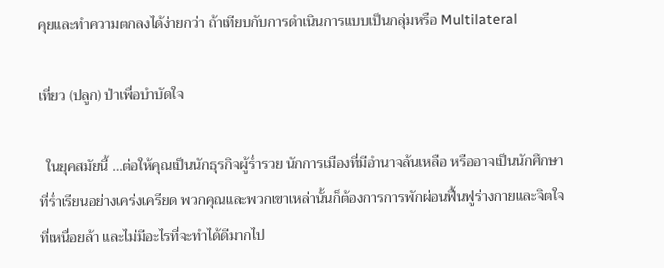คุยและทำความตกลงได้ง่ายกว่า ถ้าเทียบกับการดำเนินการแบบเป็นกลุ่มหรือ Multilateral

เที่ยว (ปลูก) ป่าเพื่อบำบัดใจ

  ในยุคสมัยนี้ …ต่อให้คุณเป็นนักธุรกิจผู้ร่ำรวย นักการเมืองที่มีอำนาจล้นเหลือ หรืออาจเป็นนักศึกษาที่ร่ำเรียนอย่างเคร่งเครียด พวกคุณและพวกเขาเหล่านั้นก็ต้องการการพักผ่อนฟื้นฟูร่างกายและจิตใจที่เหนื่อยล้า และไม่มีอะไรที่จะทำได้ดีมากไป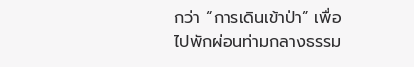กว่า “การเดินเข้าป่า” เพื่อไปพักผ่อนท่ามกลางธรรม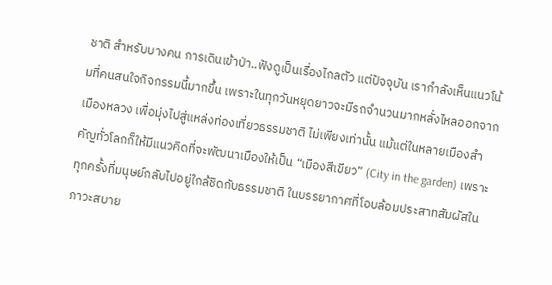ชาติ สำหรับบางคน การเดินเข้าป่า..ฟังดูเป็นเรื่องไกลตัว แต่ปัจจุบัน เรากำลังเห็นแนวโน้มที่คนสนใจกิจกรรมนี้มากขึ้น เพราะในทุกวันหยุดยาวจะมีรถจำนวนมากหลั่งไหลออกจากเมืองหลวง เพื่อมุ่งไปสู่แหล่งท่องเที่ยวธรรมชาติ ไม่เพียงเท่านั้น แม้แต่ในหลายเมืองสำคัญทั่วโลกก็ให้มีแนวคิดที่จะพัฒนาเมืองให้เป็น “เมืองสีเขียว” (City in the garden) เพราะทุกครั้งที่มนุษย์กลับไปอยู่ใกล้ชิดกับธรรมชาติ ในบรรยากาศที่โอบล้อมประสาทสัมผัสในภาวะสบาย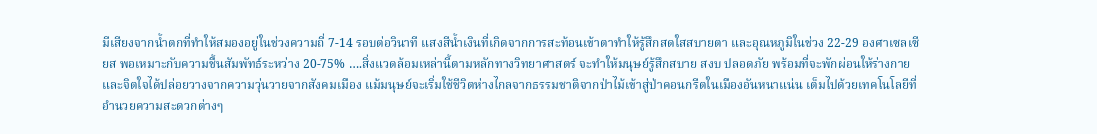มีเสียงจากน้ำตกที่ทำให้สมองอยู่ในช่วงความถี่ 7-14 รอบต่อวินาที แสงสีน้ำเงินที่เกิดจากการสะท้อนเข้าตาทำให้รู้สึกสดใสสบายตา และอุณหภูมิในช่วง 22-29 องศาเซลเซียส พอเหมาะกับความชื้นสัมพัทธ์ระหว่าง 20-75% ….สิ่งแวดล้อมเหล่านี้ตามหลักทางวิทยาศาสตร์ จะทำให้มนุษย์รู้สึกสบาย สงบ ปลอดภัย พร้อมที่จะพักผ่อนให้ร่างกายและจิตใจได้ปล่อยวางจากความวุ่นวายจากสังคมเมือง แม้มนุษย์จะเริ่มใช้ชีวิตห่างไกลจากธรรมชาติจากป่าไม้เข้าสู่ป่าคอนกรีตในเมืองอันหนาแน่น เต็มไปด้วยเทคโนโลยีที่อำนวยความสะดวกต่างๆ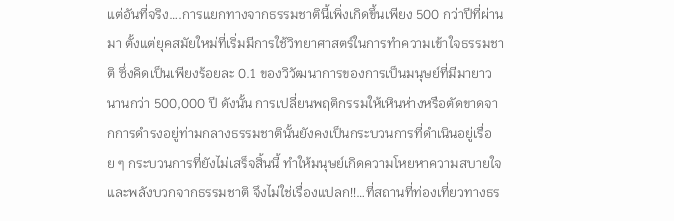แต่อันที่จริง….การแยกทางจากธรรมชาตินี้เพิ่งเกิดขึ้นเพียง 500 กว่าปีที่ผ่านมา ตั้งแต่ยุคสมัยใหม่ที่เริ่มมีการใช้วิทยาศาสตร์ในการทำความเข้าใจธรรมชาติ ซึ่งคิดเป็นเพียงร้อยละ 0.1 ของวิวัฒนาการของการเป็นมนุษย์ที่มีมายาวนานกว่า 500,000 ปี ดังนั้น การเปลี่ยนพฤติกรรมให้เหินห่างหรือตัดขาดจากการดำรงอยู่ท่ามกลางธรรมชาตินั้นยังคงเป็นกระบวนการที่ดำเนินอยู่เรื่อย ๆ กระบวนการที่ยังไม่เสร็จสิ้นนี้ ทำให้มนุษย์เกิดความโหยหาความสบายใจและพลังบวกจากธรรมชาติ จึงไม่ใช่เรื่องแปลก!!…ที่สถานที่ท่องเที่ยวทางธร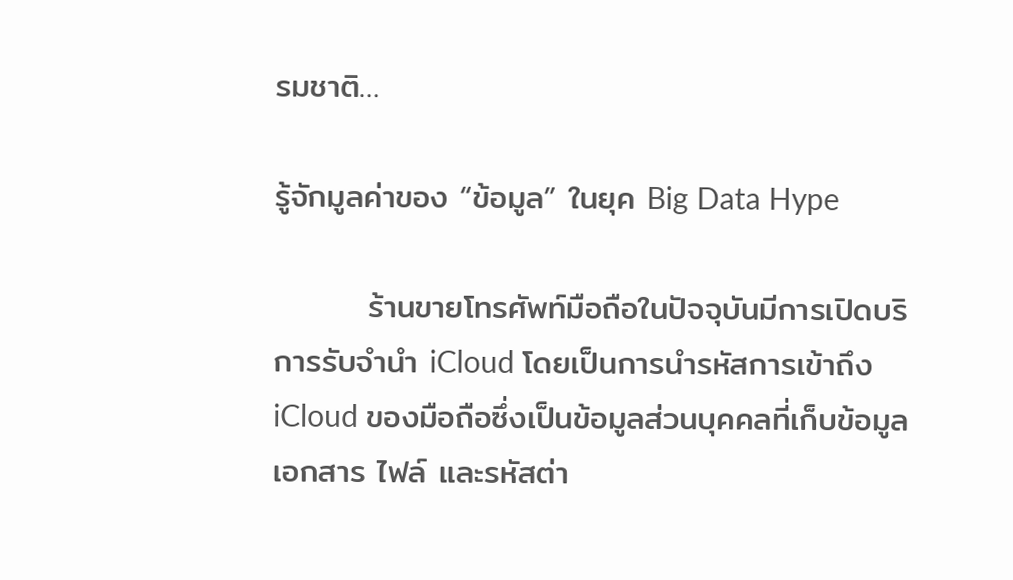รมชาติ…

รู้จักมูลค่าของ “ข้อมูล” ในยุค Big Data Hype

        ร้านขายโทรศัพท์มือถือในปัจจุบันมีการเปิดบริการรับจำนำ iCloud โดยเป็นการนำรหัสการเข้าถึง iCloud ของมือถือซึ่งเป็นข้อมูลส่วนบุคคลที่เก็บข้อมูล เอกสาร ไฟล์ และรหัสต่า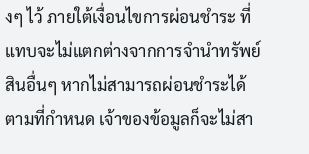งๆ ไว้ ภายใต้เงื่อนไขการผ่อนชำระ ที่แทบจะไม่แตกต่างจากการจำนำทรัพย์สินอื่นๆ หากไม่สามารถผ่อนชำระได้ตามที่กำหนด เจ้าของข้อมูลก็จะไม่สา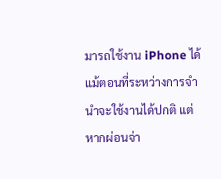มารถใช้งาน iPhone ได้ แม้ตอนที่ระหว่างการจำนำจะใช้งานได้ปกติ แต่หากผ่อนจ่า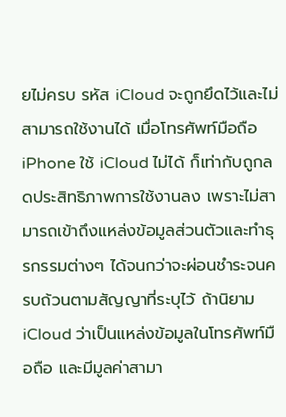ยไม่ครบ รหัส iCloud จะถูกยึดไว้และไม่สามารถใช้งานได้ เมื่อโทรศัพท์มือถือ iPhone ใช้ iCloud ไม่ได้ ก็เท่ากับถูกลดประสิทธิภาพการใช้งานลง เพราะไม่สามารถเข้าถึงแหล่งข้อมูลส่วนตัวและทำธุรกรรมต่างๆ ได้จนกว่าจะผ่อนชำระจนครบถ้วนตามสัญญาที่ระบุไว้ ถ้านิยาม iCloud ว่าเป็นแหล่งข้อมูลในโทรศัพท์มือถือ และมีมูลค่าสามา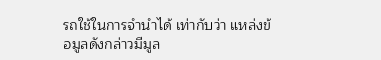รถใช้ในการจำนำได้ เท่ากับว่า แหล่งข้อมูลดังกล่าวมีมูล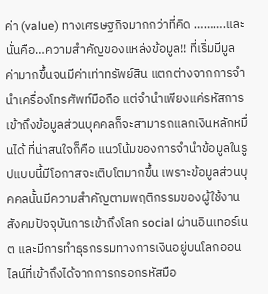ค่า (value) ทางเศรษฐกิจมากกว่าที่คิด ……….และนั่นคือ…ความสำคัญของแหล่งข้อมูล!! ที่เริ่มมีมูลค่ามากขึ้นจนมีค่าเท่าทรัพย์สิน แตกต่างจากการจำนำเครื่องโทรศัพท์มือถือ แต่จำนำเพียงแค่รหัสการเข้าถึงข้อมูลส่วนบุคคลก็จะสามารถแลกเงินหลักหมื่นได้ ที่น่าสนใจก็คือ แนวโน้มของการจำนำข้อมูลในรูปแบบนี้มีโอกาสจะเติบโตมากขึ้น เพราะข้อมูลส่วนบุคคลนั้นมีความสำคัญตามพฤติกรรมของผู้ใช้งาน สังคมปัจจุบันการเข้าถึงโลก social ผ่านอินเทอร์เนต และมีการทำธุรกรรมทางการเงินอยู่บนโลกออนไลน์ที่เข้าถึงได้จากการกรอกรหัสมือ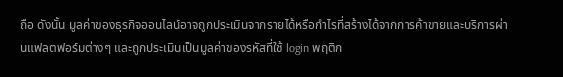ถือ ดังนั้น มูลค่าของธุรกิจออนไลน์อาจถูกประเมินจากรายได้หรือกำไรที่สร้างได้จากการค้าขายและบริการผ่านแฟลตฟอร์มต่างๆ และถูกประเมินเป็นมูลค่าของรหัสที่ใช้ login พฤติก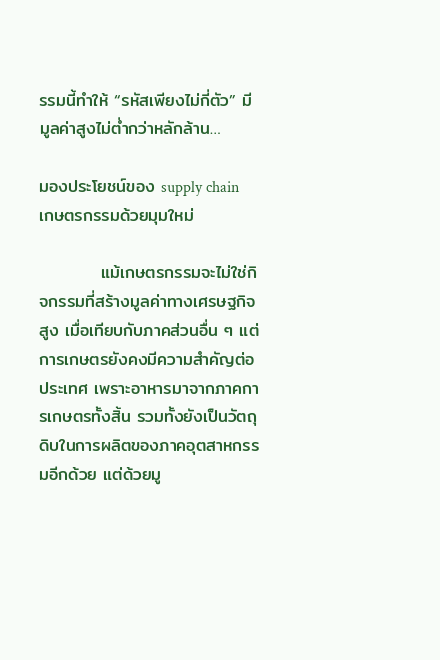รรมนี้ทำให้ “รหัสเพียงไม่กี่ตัว” มีมูลค่าสูงไม่ต่ำกว่าหลักล้าน…

มองประโยชน์ของ supply chain เกษตรกรรมด้วยมุมใหม่

          แม้เกษตรกรรมจะไม่ใช่กิจกรรมที่สร้างมูลค่าทางเศรษฐกิจสูง เมื่อเทียบกับภาคส่วนอื่น ๆ แต่การเกษตรยังคงมีความสำคัญต่อประเทศ เพราะอาหารมาจากภาคการเกษตรทั้งสิ้น รวมทั้งยังเป็นวัตถุดิบในการผลิตของภาคอุตสาหกรรมอีกด้วย แต่ด้วยมู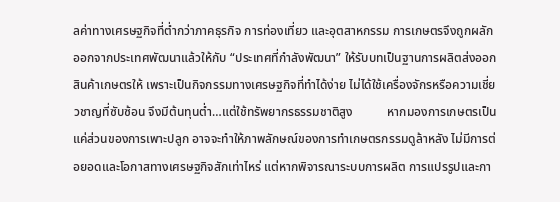ลค่าทางเศรษฐกิจที่ต่ำกว่าภาคธุรกิจ การท่องเที่ยว และอุตสาหกรรม การเกษตรจึงถูกผลักออกจากประเทศพัฒนาแล้วให้กับ “ประเทศที่กำลังพัฒนา” ให้รับบทเป็นฐานการผลิตส่งออกสินค้าเกษตรให้ เพราะเป็นกิจกรรมทางเศรษฐกิจที่ทำได้ง่าย ไม่ได้ใช้เครื่องจักรหรือความเชี่ยวชาญที่ซับซ้อน จึงมีต้นทุนต่ำ…แต่ใช้ทรัพยากรธรรมชาติสูง           หากมองการเกษตรเป็นแค่ส่วนของการเพาะปลูก อาจจะทำให้ภาพลักษณ์ของการทำเกษตรกรรมดูล้าหลัง ไม่มีการต่อยอดและโอกาสทางเศรษฐกิจสักเท่าไหร่ แต่หากพิจารณาระบบการผลิต การแปรรูปและกา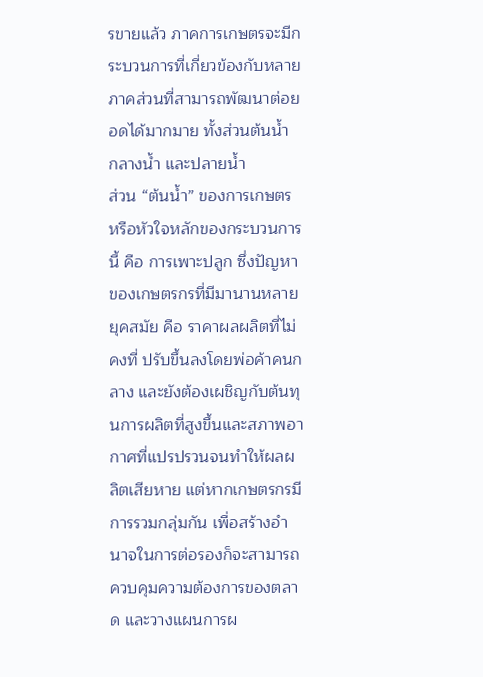รขายแล้ว ภาคการเกษตรจะมีกระบวนการที่เกี่ยวข้องกับหลายภาคส่วนที่สามารถพัฒนาต่อยอดได้มากมาย ทั้งส่วนต้นน้ำ กลางน้ำ และปลายน้ำ            ส่วน “ต้นน้ำ” ของการเกษตร หรือหัวใจหลักของกระบวนการนี้ คือ การเพาะปลูก ซึ่งปัญหาของเกษตรกรที่มีมานานหลายยุคสมัย คือ ราคาผลผลิตที่ไม่คงที่ ปรับขึ้นลงโดยพ่อค้าคนกลาง และยังต้องเผชิญกับต้นทุนการผลิตที่สูงขึ้นและสภาพอากาศที่แปรปรวนจนทำให้ผลผลิตเสียหาย แต่หากเกษตรกรมีการรวมกลุ่มกัน เพื่อสร้างอำนาจในการต่อรองก็จะสามารถควบคุมความต้องการของตลาด และวางแผนการผ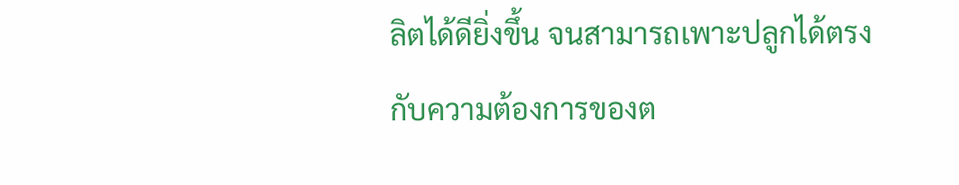ลิตได้ดียิ่งขึ้น จนสามารถเพาะปลูกได้ตรงกับความต้องการของต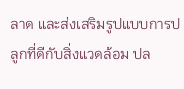ลาด และส่งเสริมรูปแบบการปลูกที่ดีกับสิ่งแวดล้อม ปล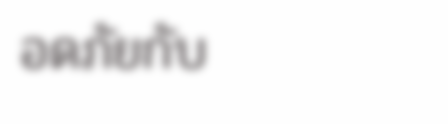อดภัยกับ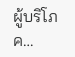ผู้บริโภค…